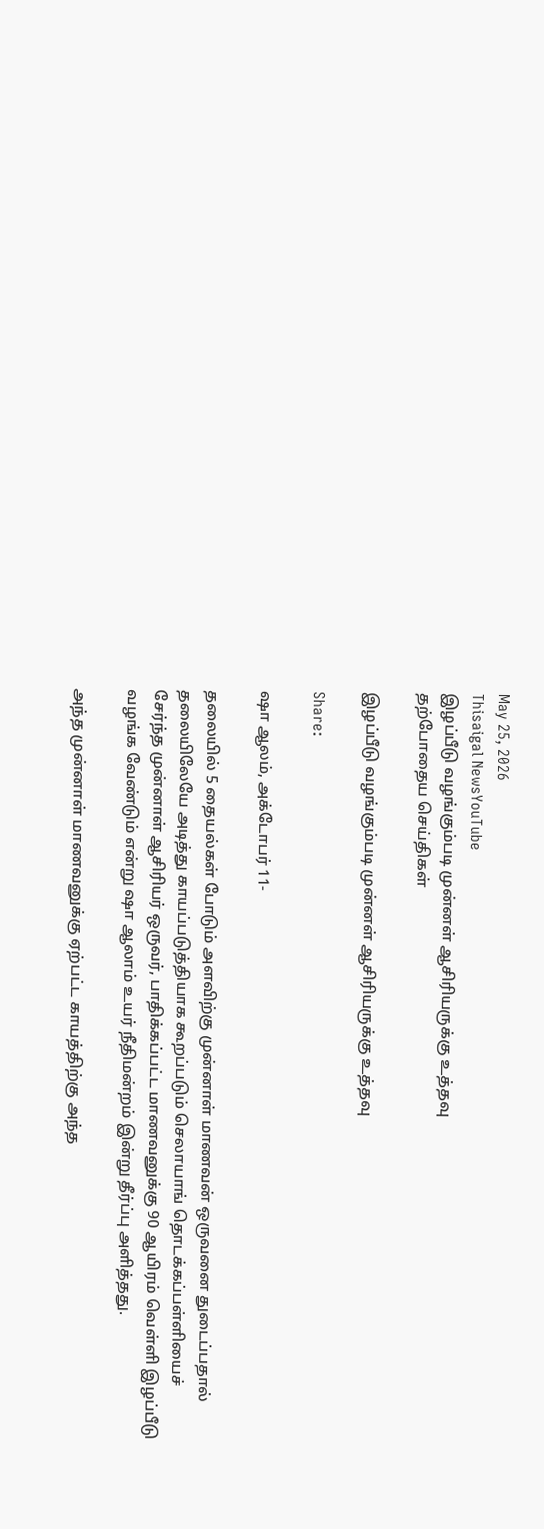May 25, 2026
Thisaigal NewsYouTube
இழப்பீடு வழங்கும்படி முன்னள் ஆசிரியருக்கு உத்தவு
தற்போதைய செய்திகள்

இழப்பீடு வழங்கும்படி முன்னள் ஆசிரியருக்கு உத்தவு

Share:

ஷா ஆலம், அக்டோபர் 11-

தலையில் 5 தையல்கள் போடும் அளவிற்கு முன்னாள் மாணவன் ஒருவனை துடைப்பதால் தலையிலேயே அடித்து காயப்படுத்தியாக கூறப்படும் செலாயாங் தொடக்கப்பள்ளியைச் சேர்ந்த முன்னாள் ஆசிரியர் ஒருவர், பாதிக்கப்பட்ட மாணவனுக்கு 90 ஆயிரம் வெள்ளி இழப்பீடு வழங்க வேண்டும் என்று ஷா ஆலாம் உயர் நீதிமன்றம் இன்று தீர்ப்பு அளித்தது.

அந்த முன்னாள் மாணவனுக்கு ஏற்பட்ட காயத்திற்கு அந்த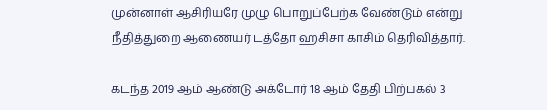முன்னாள் ஆசிரியரே முழு பொறுப்பேற்க வேண்டும் என்று நீதித்துறை ஆணையர் டத்தோ ஹசிசா காசிம் தெரிவித்தார்.

கடந்த 2019 ஆம் ஆண்டு அக்டோர் 18 ஆம் தேதி பிற்பகல் 3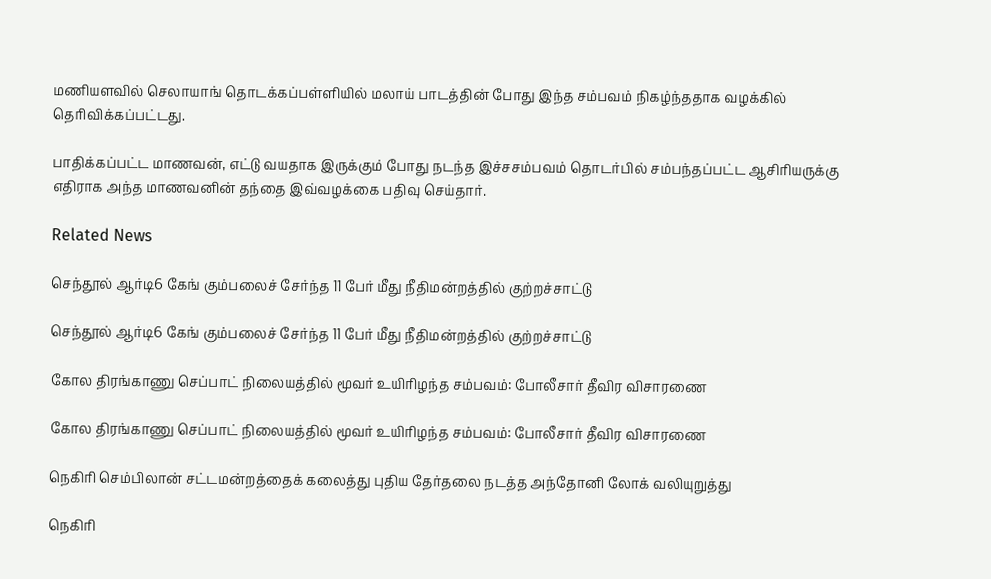மணியளவில் செலாயாங் தொடக்கப்பள்ளியில் மலாய் பாடத்தின் போது இந்த சம்பவம் நிகழ்ந்ததாக வழக்கில் தெரிவிக்கப்பட்டது.

பாதிக்கப்பட்ட மாணவன், எட்டு வயதாக இருக்கும் போது நடந்த இச்சசம்பவம் தொடர்பில் சம்பந்தப்பட்ட ஆசிரியருக்கு எதிராக அந்த மாணவனின் தந்தை இவ்வழக்கை பதிவு செய்தார்.

Related News

செந்தூல் ஆர்டி6 கேங் கும்பலைச் சேர்ந்த 11 பேர் மீது நீதிமன்றத்தில் குற்றச்சாட்டு

செந்தூல் ஆர்டி6 கேங் கும்பலைச் சேர்ந்த 11 பேர் மீது நீதிமன்றத்தில் குற்றச்சாட்டு

கோல திரங்காணு செப்பாட் நிலையத்தில் மூவர் உயிரிழந்த சம்பவம்: போலீசார் தீவிர விசாரணை

கோல திரங்காணு செப்பாட் நிலையத்தில் மூவர் உயிரிழந்த சம்பவம்: போலீசார் தீவிர விசாரணை

நெகிரி செம்பிலான் சட்டமன்றத்தைக் கலைத்து புதிய தேர்தலை நடத்த அந்தோனி லோக் வலியுறுத்து

நெகிரி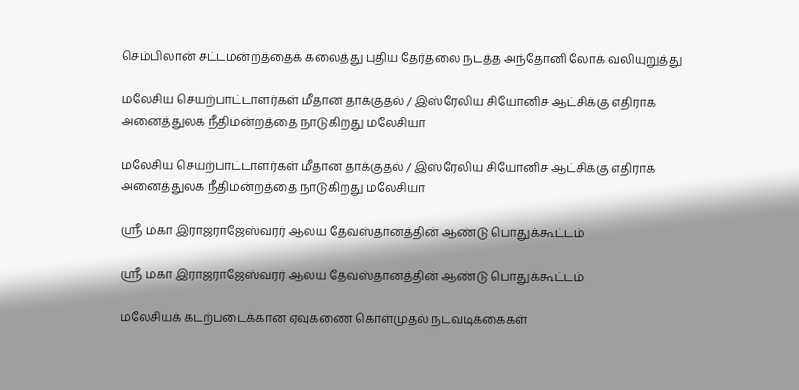செம்பிலான் சட்டமன்றத்தைக் கலைத்து புதிய தேர்தலை நடத்த அந்தோனி லோக் வலியுறுத்து

மலேசிய செயற்பாட்டாளர்கள் மீதான தாக்குதல் / இஸ்ரேலிய சியோனிச ஆட்சிக்கு எதிராக அனைத்துலக நீதிமன்றத்தை நாடுகிறது மலேசியா

மலேசிய செயற்பாட்டாளர்கள் மீதான தாக்குதல் / இஸ்ரேலிய சியோனிச ஆட்சிக்கு எதிராக அனைத்துலக நீதிமன்றத்தை நாடுகிறது மலேசியா

ஸ்ரீ மகா இராஜராஜேஸ்வரர் ஆலய தேவஸ்தானத்தின் ஆண்டு பொதுக்கூட்டம்

ஸ்ரீ மகா இராஜராஜேஸ்வரர் ஆலய தேவஸ்தானத்தின் ஆண்டு பொதுக்கூட்டம்

மலேசியக் கடற்படைக்கான ஏவுகணை கொள்முதல் நடவடிக்கைகள்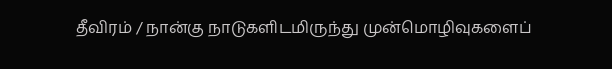தீவிரம் / நான்கு நாடுகளிடமிருந்து முன்மொழிவுகளைப்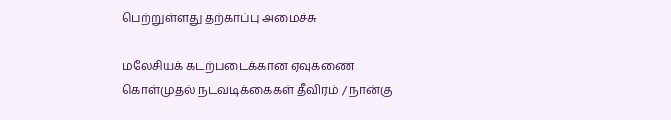பெற்றுள்ளது தற்காப்பு அமைச்சு

மலேசியக் கடற்படைக்கான ஏவுகணை கொள்முதல் நடவடிக்கைகள் தீவிரம் / நான்கு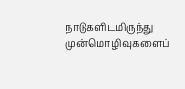நாடுகளிடமிருந்து முன்மொழிவுகளைப்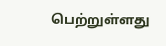பெற்றுள்ளது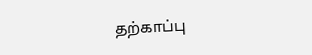தற்காப்பு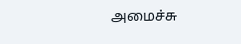அமைச்சு